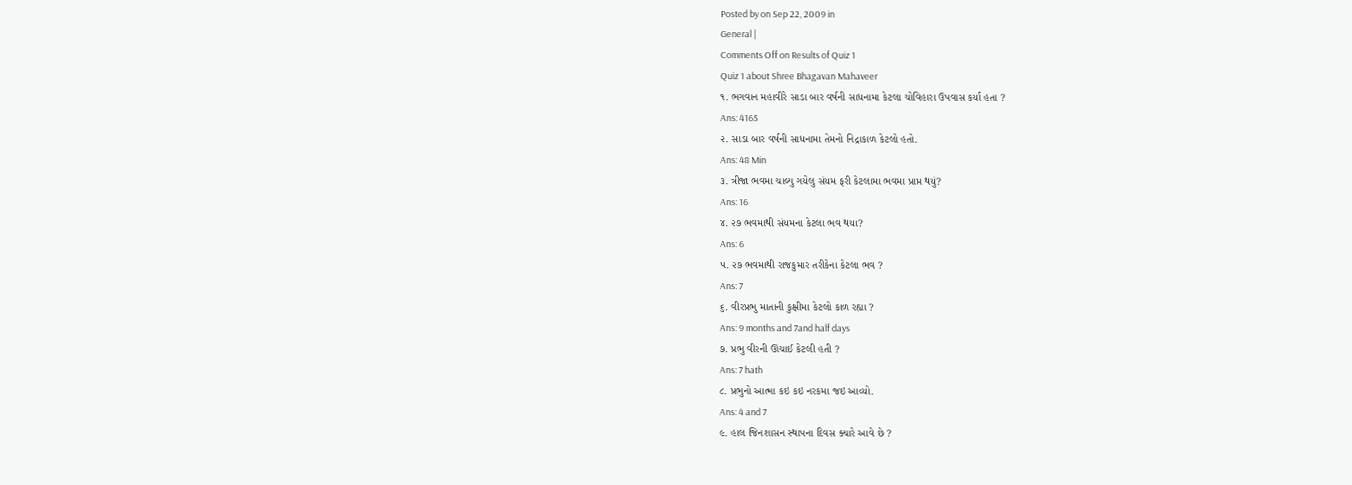Posted by on Sep 22, 2009 in
General |
Comments Off on Results of Quiz 1
Quiz 1 about Shree Bhagavan Mahaveer
૧. ભગવાન મહાવીરે સાડા બાર વર્ષની સાધનામા કેટલા ચોવિહારા ઉપવાસ કર્યા હતા ?
Ans: 4165
૨. સાડા બાર વર્ષની સાધનામા તેમનો નિદ્રાકાળ કેટલો હતો.
Ans: 48 Min
૩. ત્રીજા ભવમા ચાલ્યુ ગયેલુ સંયમ ફરી કેટલામા ભવમા પ્રાપ્ત થયું?
Ans: 16
૪. ૨૭ ભવમાથી સંયમના કેટલા ભવ થયા?
Ans: 6
૫. ૨૭ ભવમાથી રાજકુમાર તરીકેના કેટલા ભવ ?
Ans: 7
૬. વીરપ્રભુ માતાની કુક્ષીમા કેટલો કાળ રહ્યા ?
Ans: 9 months and 7and half days
૭. પ્રભુ વીરની ઊંચાઈ કેટલી હતી ?
Ans: 7 hath
૮. પ્રભુનો આત્મા કઇ કઇ નરકમા જઇ આવ્યો.
Ans: 4 and 7
૯. હાલ જિનશાસન સ્થાપના દિવસ ક્યારે આવે છે ?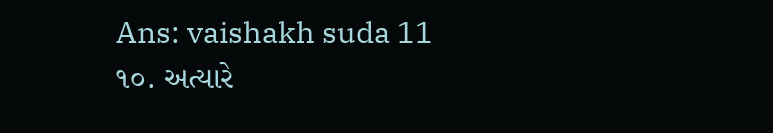Ans: vaishakh suda 11
૧૦. અત્યારે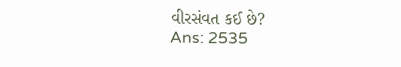વીરસંવત કઈ છે?
Ans: 2535